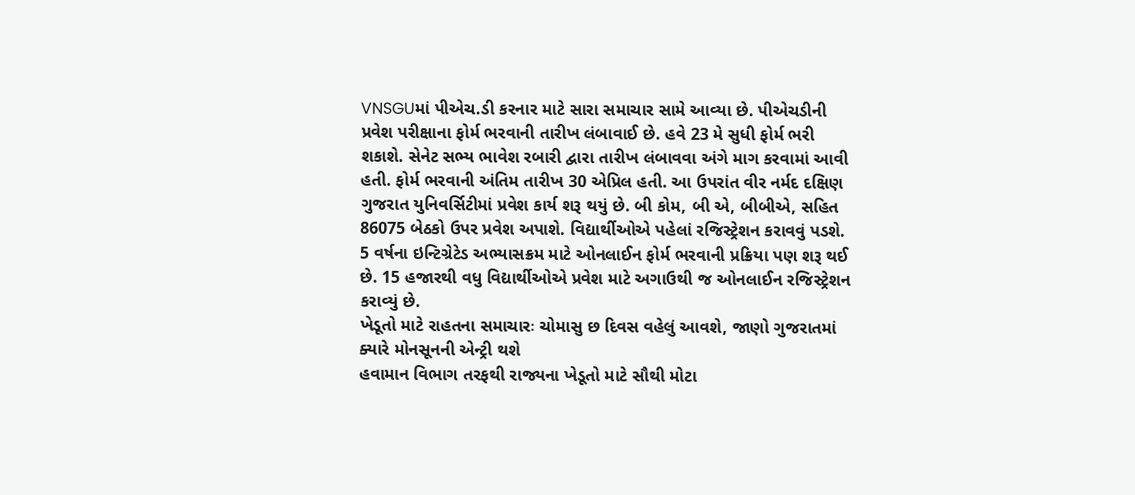VNSGUમાં પીએચ.ડી કરનાર માટે સારા સમાચાર સામે આવ્યા છે. પીએચડીની પ્રવેશ પરીક્ષાના ફોર્મ ભરવાની તારીખ લંબાવાઈ છે. હવે 23 મે સુધી ફોર્મ ભરી શકાશે. સેનેટ સભ્ય ભાવેશ રબારી દ્વારા તારીખ લંબાવવા અંગે માગ કરવામાં આવી હતી. ફોર્મ ભરવાની અંતિમ તારીખ 30 એપ્રિલ હતી. આ ઉપરાંત વીર નર્મદ દક્ષિણ ગુજરાત યુનિવર્સિટીમાં પ્રવેશ કાર્ય શરૂ થયું છે. બી કોમ, બી એ, બીબીએ, સહિત 86075 બેઠકો ઉપર પ્રવેશ અપાશે. વિદ્યાર્થીઓએ પહેલાં રજિસ્ટ્રેશન કરાવવું પડશે. 5 વર્ષના ઇન્ટિગ્રેટેડ અભ્યાસક્રમ માટે ઓનલાઈન ફોર્મ ભરવાની પ્રક્રિયા પણ શરૂ થઈ છે. 15 હજારથી વધુ વિદ્યાર્થીઓએ પ્રવેશ માટે અગાઉથી જ ઓનલાઈન રજિસ્ટ્રેશન કરાવ્યું છે.
ખેડૂતો માટે રાહતના સમાચારઃ ચોમાસુ છ દિવસ વહેલું આવશે, જાણો ગુજરાતમાં ક્યારે મોનસૂનની એન્ટ્રી થશે
હવામાન વિભાગ તરફથી રાજ્યના ખેડૂતો માટે સૌથી મોટા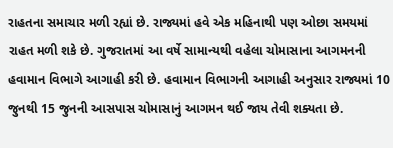રાહતના સમાચાર મળી રહ્યાં છે. રાજ્યમાં હવે એક મહિનાથી પણ ઓછા સમયમાં રાહત મળી શકે છે. ગુજરાતમાં આ વર્ષે સામાન્યથી વહેલા ચોમાસાના આગમનની હવામાન વિભાગે આગાહી કરી છે. હવામાન વિભાગની આગાહી અનુસાર રાજ્યમાં 10 જુનથી 15 જુનની આસપાસ ચોમાસાનું આગમન થઈ જાય તેવી શક્યતા છે.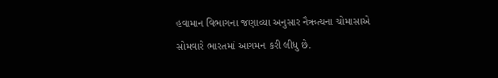હવામાન વિભાગના જણાવ્યા અનુસાર નૈઋત્યના ચોમાસાએ સોમવારે ભારતમાં આગમન કરી લીધુ છે.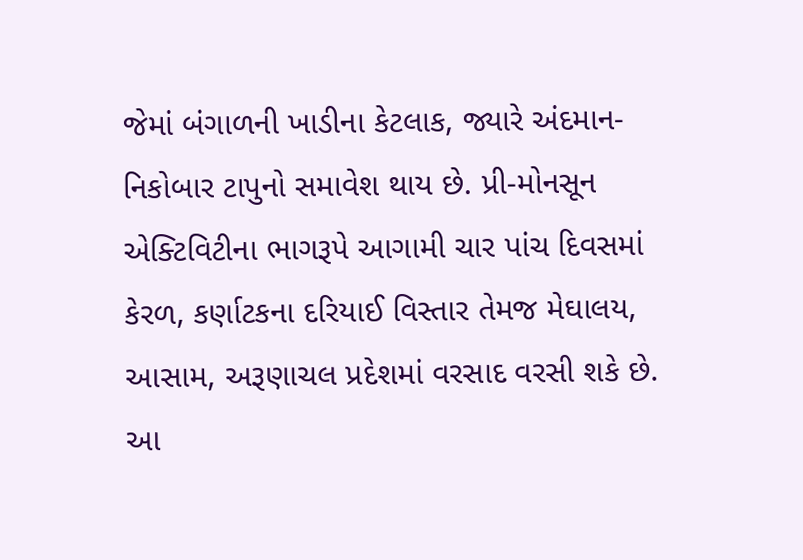જેમાં બંગાળની ખાડીના કેટલાક, જ્યારે અંદમાન-નિકોબાર ટાપુનો સમાવેશ થાય છે. પ્રી-મોનસૂન એક્ટિવિટીના ભાગરૂપે આગામી ચાર પાંચ દિવસમાં કેરળ, કર્ણાટકના દરિયાઈ વિસ્તાર તેમજ મેઘાલય, આસામ, અરૂણાચલ પ્રદેશમાં વરસાદ વરસી શકે છે.
આ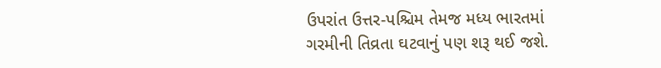ઉપરાંત ઉત્તર-પશ્ચિમ તેમજ મધ્ય ભારતમાં ગરમીની તિવ્રતા ઘટવાનું પણ શરૂ થઈ જશે.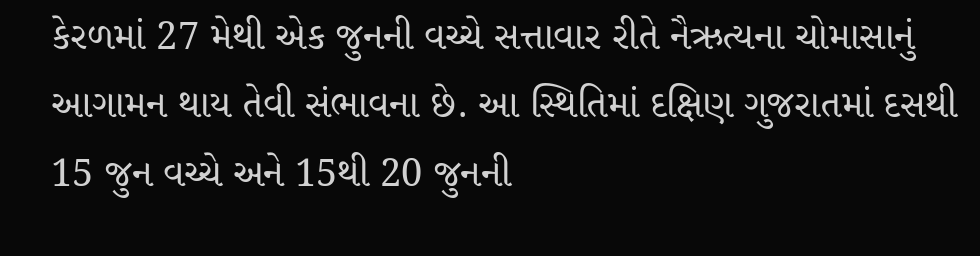કેરળમાં 27 મેથી એક જુનની વચ્ચે સત્તાવાર રીતે નૈઋત્યના ચોમાસાનું આગામન થાય તેવી સંભાવના છે. આ સ્થિતિમાં દક્ષિણ ગુજરાતમાં દસથી 15 જુન વચ્ચે અને 15થી 20 જુનની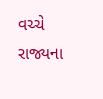વચ્ચે રાજ્યના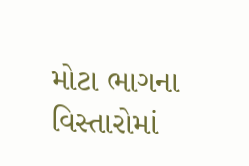મોટા ભાગના વિસ્તારોમાં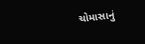ચોમાસાનું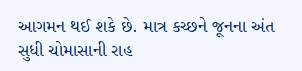આગમન થઈ શકે છે. માત્ર કચ્છને જૂનના અંત સુધી ચોમાસાની રાહ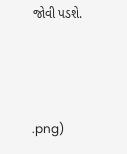જોવી પડશે.



.png)